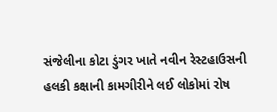સંજેલીના કોટા ડુંગર ખાતે નવીન રેસ્ટહાઉસની હલકી કક્ષાની કામગીરીને લઈ લોકોમાં રોષ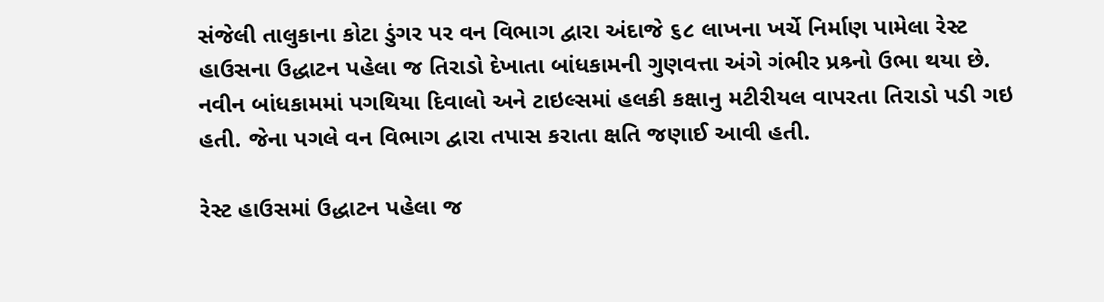સંજેલી તાલુકાના કોટા ડુંગર પર વન વિભાગ દ્વારા અંદાજે ૬૮ લાખના ખર્ચે નિર્માણ પામેલા રેસ્ટ હાઉસના ઉદ્ધાટન પહેલા જ તિરાડો દેખાતા બાંધકામની ગુણવત્તા અંગે ગંભીર પ્રશ્ર્નો ઉભા થયા છે. નવીન બાંધકામમાં પગથિયા દિવાલો અને ટાઇલ્સમાં હલકી કક્ષાનુ મટીરીયલ વાપરતા તિરાડો પડી ગઇ હતી. જેના પગલે વન વિભાગ દ્વારા તપાસ કરાતા ક્ષતિ જણાઈ આવી હતી.

રેસ્ટ હાઉસમાં ઉદ્ધાટન પહેલા જ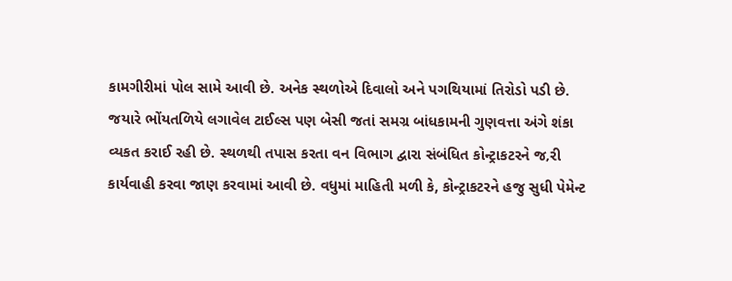કામગીરીમાં પોલ સામે આવી છે. અનેક સ્થળોએ દિવાલો અને પગથિયામાં તિરોડો પડી છે. જયારે ભોંયતળિયે લગાવેલ ટાઈલ્સ પણ બેસી જતાં સમગ્ર બાંધકામની ગુણવત્તા અંગે શંકા વ્યકત કરાઈ રહી છે. સ્થળથી તપાસ કરતા વન વિભાગ દ્વારા સંબંધિત કોન્ટ્રાકટરને જ‚રી કાર્યવાહી કરવા જાણ કરવામાં આવી છે. વધુમાં માહિતી મળી કે, કોન્ટ્રાકટરને હજુ સુધી પેમેન્ટ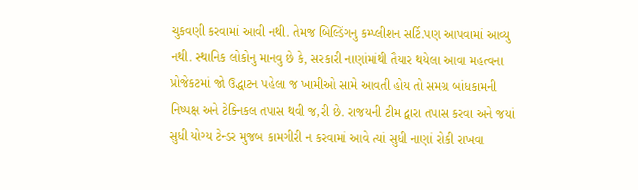ચુકવણી કરવામાં આવી નથી. તેમજ બિલ્ડિંગનુ કમ્પ્લીશન સર્ટિ.પણ આપવામાં આવ્યુ નથી. સ્થાનિક લોકોનુ માનવુ છે કે, સરકારી નાણાંમાંથી તૈયાર થયેલા આવા મહત્વના પ્રોજેકટમાં જો ઉદ્ધાટન પહેલા જ ખામીઓ સામે આવતી હોય તો સમગ્ર બાંધકામની નિષ્પક્ષ અને ટેક્નિકલ તપાસ થવી જ‚રી છે. રાજયની ટીમ દ્વારા તપાસ કરવા અને જયાં સુધી યોગ્ય ટેન્ડર મુજબ કામગીરી ન કરવામાં આવે ત્યાં સુધી નાણાં રોકી રાખવા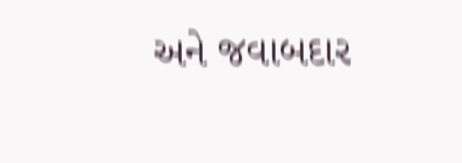અને જવાબદાર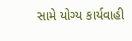સામે યોગ્ય કાર્યવાહી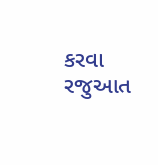કરવા રજુઆત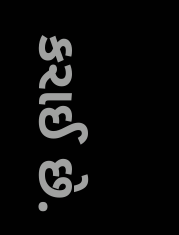કરાઈ છે.